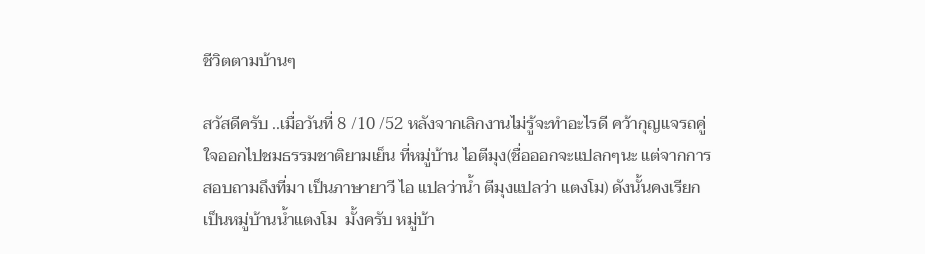ชีวิตตามบ้านๆ

สวัสดีครับ ..เมื่อวันที่ 8 /10 /52 หลังจากเลิกงานไม่รู้จะทำอะไรดี คว้ากุญแจรถคู่ใจออกไปชมธรรมชาติยามเย็น ที่หมู่บ้าน ไอตีมุง(ชื่อออกจะแปลกๆนะ แต่จากการสอบถามถึงที่มา เป็นภาษายาวี ไอ แปลว่าน้ำ ตีมุงแปลว่า แตงโม) ดังนั้นคงเรียกเป็นหมู่บ้านน้ำแตงโม  มั้งครับ หมู่บ้า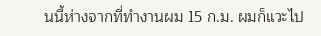นนี้ห่างจากที่ทำงานผม 15 ก.ม. ผมก็แวะไป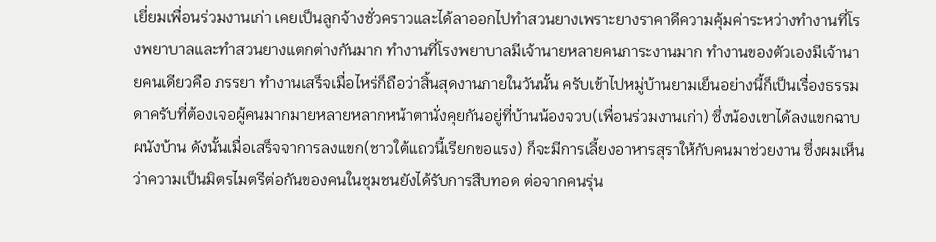เยี่ยมเพื่อนร่วมงานเก่า เคยเป็นลูกจ้างชั่วคราวและได้ลาออกไปทำสวนยางเพราะยางราคาดีความคุ้มค่าระหว่างทำงานที่โรงพยาบาลและทำสวนยางแตกต่างกันมาก ทำงานที่โรงพยาบาลมีเจ้านายหลายคนภาระงานมาก ทำงานของตัวเองมีเจ้านายคนเดียวคือ ภรรยา ทำงานเสร็จเมื่อไหร่ก็ถือว่าสิ้นสุดงานภายในวันนั้น ครับเข้าไปหมู่บ้านยามเย็นอย่างนี้ก็เป็นเรื่องธรรมดาครับที่ต้องเจอผู้คนมากมายหลายหลากหน้าตานั่งคุยกันอยู่ที่บ้านน้องจวบ(เพื่อนร่วมงานเก่า) ซึ่งน้องเขาได้ลงแขกฉาบผนังบ้าน ดังนั้นเมื่อเสร็จจาการลงแขก(ชาวใต้แถวนี้เรียกขอแรง) ก็จะมีการเลี้ยงอาหารสุราให้กับคนมาช่วยงาน ซึ่งผมเห็นว่าความเป็นมิตรไมตรีต่อกันของคนในชุมชนยังได้รับการสืบทอด ต่อจากคนรุ่น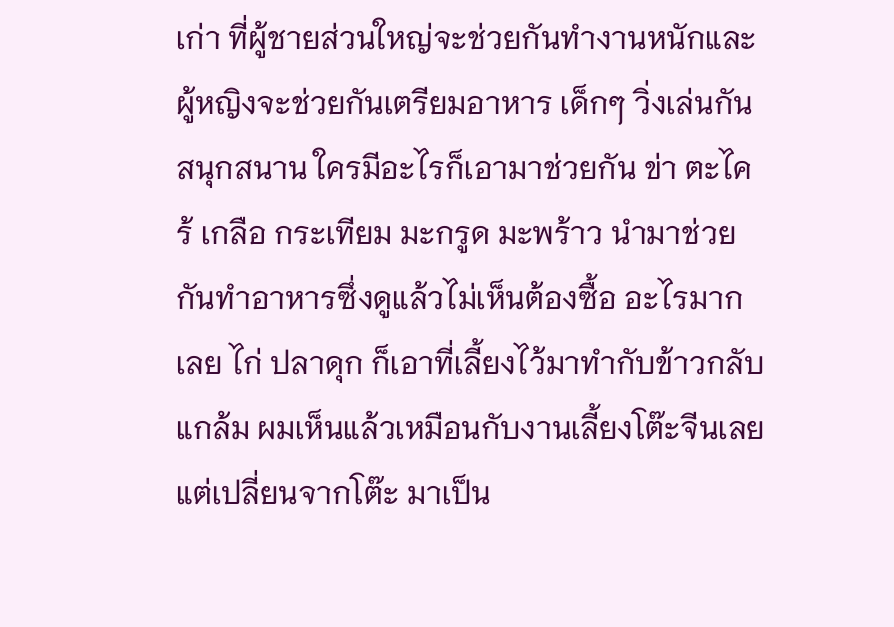เก่า ที่ผู้ชายส่วนใหญ่จะช่วยกันทำงานหนักและผู้หญิงจะช่วยกันเตรียมอาหาร เด็กๆ วิ่งเล่นกันสนุกสนาน ใครมีอะไรก็เอามาช่วยกัน ข่า ตะไคร้ เกลือ กระเทียม มะกรูด มะพร้าว นำมาช่วยกันทำอาหารซึ่งดูแล้วไม่เห็นต้องซื้อ อะไรมากเลย ไก่ ปลาดุก ก็เอาที่เลี้ยงไว้มาทำกับข้าวกลับแกล้ม ผมเห็นแล้วเหมือนกับงานเลี้ยงโต๊ะจีนเลย แต่เปลี่ยนจากโต๊ะ มาเป็น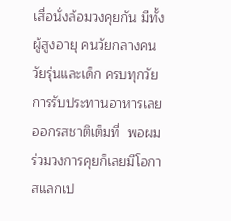เสื่อนั่งล้อมวงคุยกัน มีทั้ง ผู้สูงอายุ คนวัยกลางคน วัยรุ่นและเด็ก ครบทุกวัย การรับประทานอาหารเลยออกรสชาติเต็มที่  พอผมร่วมวงการคุยก็เลยมีโอกาสแลกเป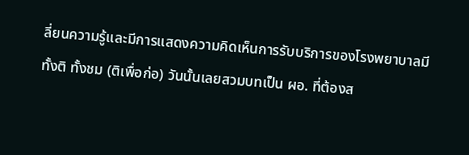ลี่ยนความรู้และมีการแสดงความคิดเห็นการรับบริการของโรงพยาบาลมีทั้งติ ทั้งชม (ติเพื่อก่อ) วันนั้นเลยสวมบทเป็น ผอ. ที่ต้องส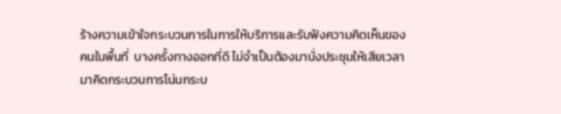ร้างความเข้าใจกระบวนการในการให้บริการและรับฟังความคิดเห็นของคนในพื้นที่  บางครั้งทางออกที่ดี ไม่จำเป็นต้องมานั่งประชุมให้เสียเวลา มาคิดกระบวนการโน่นกระบ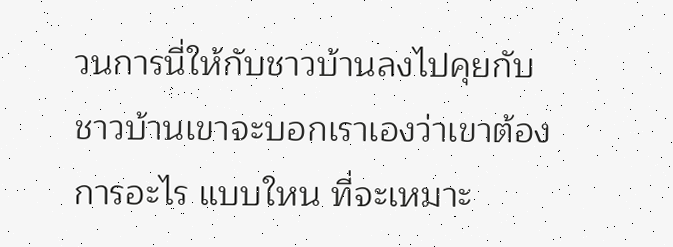วนการนี่ให้กับชาวบ้านลงไปคุยกับชาวบ้านเขาจะบอกเราเองว่าเขาต้องการอะไร แบบใหน ที่จะเหมาะ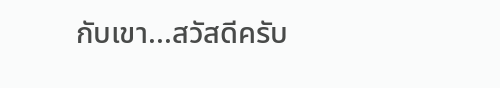กับเขา...สวัสดีครับ